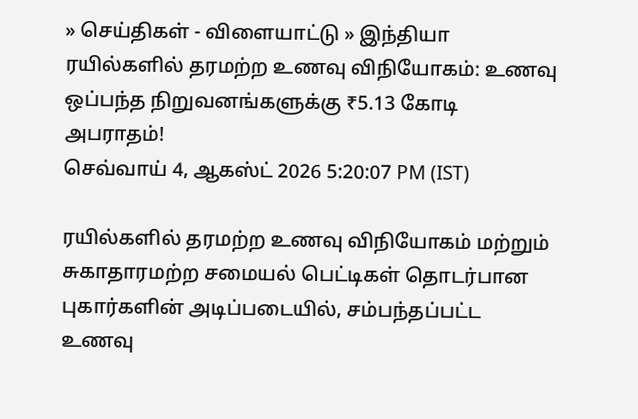» செய்திகள் - விளையாட்டு » இந்தியா
ரயில்களில் தரமற்ற உணவு விநியோகம்: உணவு ஒப்பந்த நிறுவனங்களுக்கு ₹5.13 கோடி அபராதம்!
செவ்வாய் 4, ஆகஸ்ட் 2026 5:20:07 PM (IST)

ரயில்களில் தரமற்ற உணவு விநியோகம் மற்றும் சுகாதாரமற்ற சமையல் பெட்டிகள் தொடர்பான புகார்களின் அடிப்படையில், சம்பந்தப்பட்ட உணவு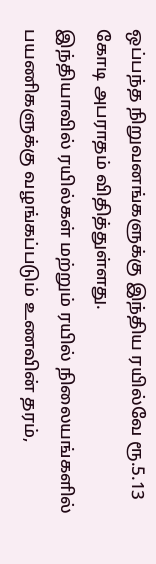ஒப்பந்த நிறுவனங்களுக்கு இந்திய ரயில்வே ரூ.5.13 கோடி அபராதம் விதித்துள்ளது.
இந்தியாவில் ரயில்கள் மற்றும் ரயில் நிலையங்களில் பயணிகளுக்கு வழங்கப்படும் உணவின் தரம்,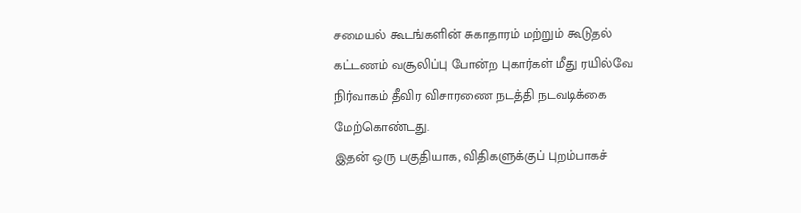சமையல் கூடங்களின் சுகாதாரம் மற்றும் கூடுதல் கட்டணம் வசூலிப்பு போன்ற புகார்கள் மீது ரயில்வே நிர்வாகம் தீவிர விசாரணை நடத்தி நடவடிக்கை மேற்கொண்டது.
இதன் ஒரு பகுதியாக, விதிகளுக்குப் புறம்பாகச்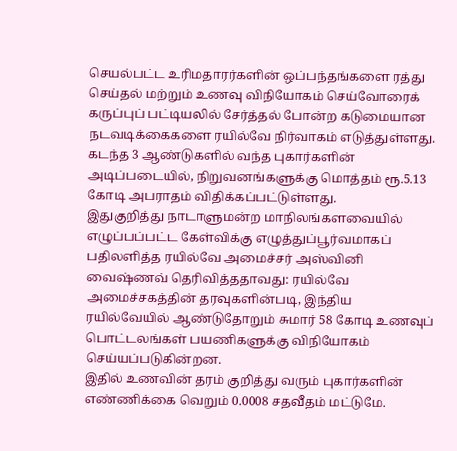செயல்பட்ட உரிமதாரர்களின் ஒப்பந்தங்களை ரத்து செய்தல் மற்றும் உணவு விநியோகம் செய்வோரைக் கருப்புப் பட்டியலில் சேர்த்தல் போன்ற கடுமையான நடவடிக்கைகளை ரயில்வே நிர்வாகம் எடுத்துள்ளது. கடந்த 3 ஆண்டுகளில் வந்த புகார்களின் அடிப்படையில், நிறுவனங்களுக்கு மொத்தம் ரூ.5.13 கோடி அபராதம் விதிக்கப்பட்டுள்ளது.
இதுகுறித்து நாடாளுமன்ற மாநிலங்களவையில் எழுப்பப்பட்ட கேள்விக்கு எழுத்துப்பூர்வமாகப் பதிலளித்த ரயில்வே அமைச்சர் அஸ்வினி வைஷ்ணவ் தெரிவித்ததாவது: ரயில்வே அமைச்சகத்தின் தரவுகளின்படி, இந்திய ரயில்வேயில் ஆண்டுதோறும் சுமார் 58 கோடி உணவுப் பொட்டலங்கள் பயணிகளுக்கு விநியோகம் செய்யப்படுகின்றன.
இதில் உணவின் தரம் குறித்து வரும் புகார்களின் எண்ணிக்கை வெறும் 0.0008 சதவீதம் மட்டுமே.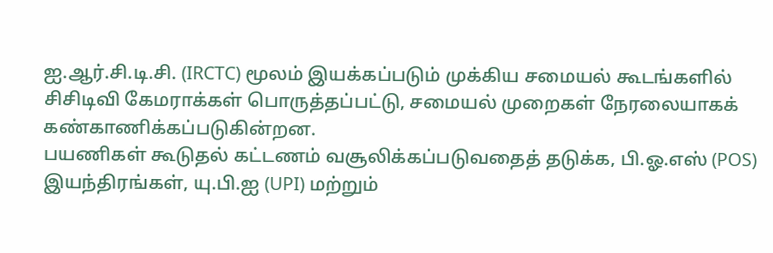ஐ.ஆர்.சி.டி.சி. (IRCTC) மூலம் இயக்கப்படும் முக்கிய சமையல் கூடங்களில் சிசிடிவி கேமராக்கள் பொருத்தப்பட்டு, சமையல் முறைகள் நேரலையாகக் கண்காணிக்கப்படுகின்றன.
பயணிகள் கூடுதல் கட்டணம் வசூலிக்கப்படுவதைத் தடுக்க, பி.ஓ.எஸ் (POS) இயந்திரங்கள், யு.பி.ஐ (UPI) மற்றும்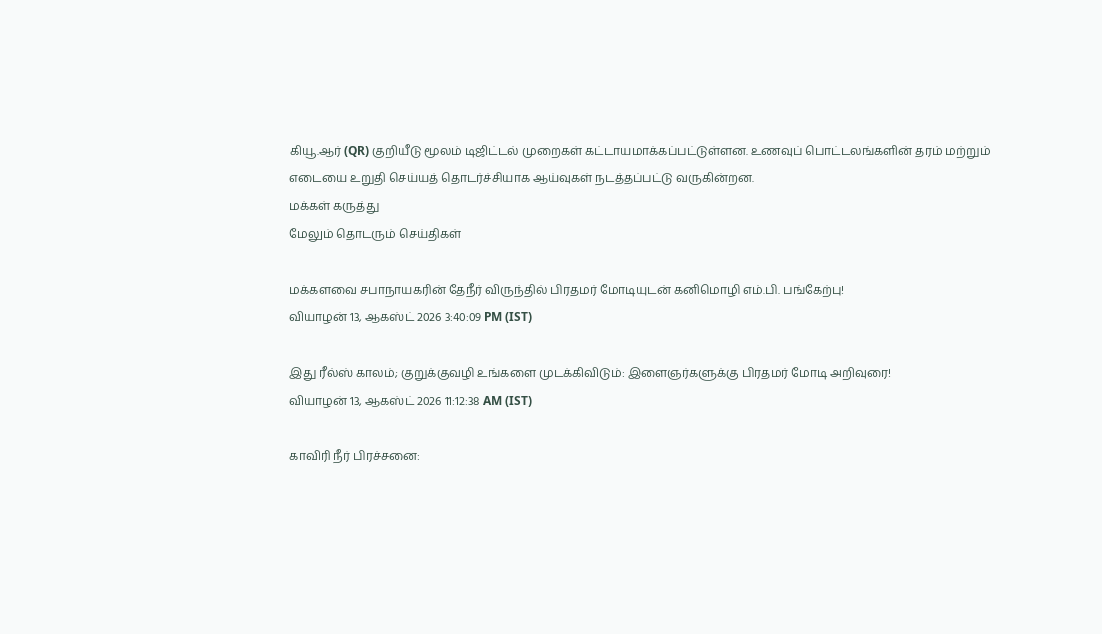கியூ.ஆர் (QR) குறியீடு மூலம் டிஜிட்டல் முறைகள் கட்டாயமாக்கப்பட்டுள்ளன. உணவுப் பொட்டலங்களின் தரம் மற்றும் எடையை உறுதி செய்யத் தொடர்ச்சியாக ஆய்வுகள் நடத்தப்பட்டு வருகின்றன.
மக்கள் கருத்து
மேலும் தொடரும் செய்திகள்

மக்களவை சபாநாயகரின் தேநீர் விருந்தில் பிரதமர் மோடியுடன் கனிமொழி எம்.பி. பங்கேற்பு!
வியாழன் 13, ஆகஸ்ட் 2026 3:40:09 PM (IST)

இது ரீல்ஸ் காலம்; குறுக்குவழி உங்களை முடக்கிவிடும்: இளைஞர்களுக்கு பிரதமர் மோடி அறிவுரை!
வியாழன் 13, ஆகஸ்ட் 2026 11:12:38 AM (IST)

காவிரி நீர் பிரச்சனை: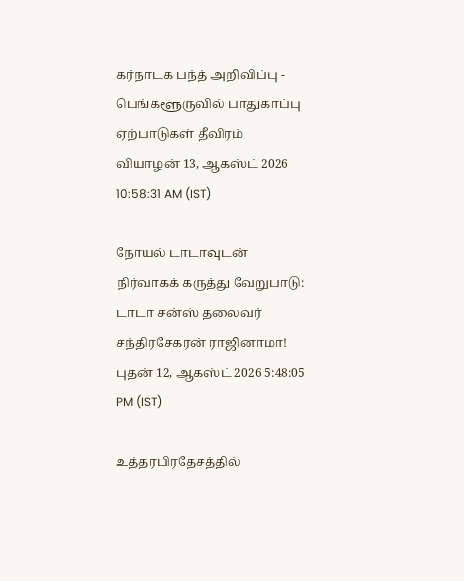கர்நாடக பந்த் அறிவிப்பு - பெங்களூருவில் பாதுகாப்பு ஏற்பாடுகள் தீவிரம்
வியாழன் 13, ஆகஸ்ட் 2026 10:58:31 AM (IST)

நோயல் டாடாவுடன் நிர்வாகக் கருத்து வேறுபாடு: டாடா சன்ஸ் தலைவர் சந்திரசேகரன் ராஜினாமா!
புதன் 12, ஆகஸ்ட் 2026 5:48:05 PM (IST)

உத்தரபிரதேசத்தில்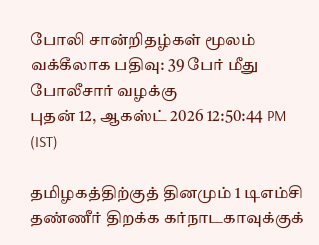போலி சான்றிதழ்கள் மூலம் வக்கீலாக பதிவு: 39 பேர் மீது போலீசார் வழக்கு
புதன் 12, ஆகஸ்ட் 2026 12:50:44 PM (IST)

தமிழகத்திற்குத் தினமும் 1 டிஎம்சி தண்ணீர் திறக்க கர்நாடகாவுக்குக்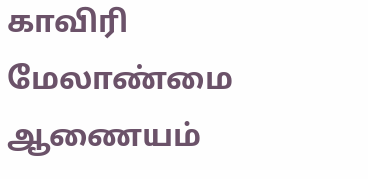காவிரி மேலாண்மை ஆணையம்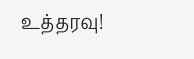உத்தரவு!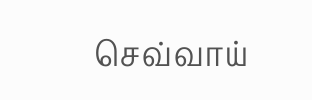செவ்வாய்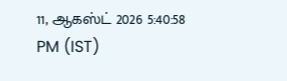11, ஆகஸ்ட் 2026 5:40:58 PM (IST)